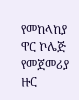የመከላከያ ዋር ኮሌጅ የመጀመሪያ ዙር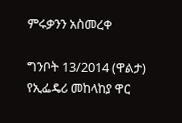ምሩቃንን አስመረቀ

ግንቦት 13/2014 (ዋልታ) የኢፌዴሪ መከላከያ ዋር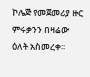ኮሌጅ የመጀመሪያ ዙር ምሩቃንን በዛሬው ዕለት አስመረቀ፡፡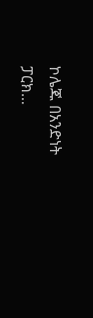ኮሌጁ በአንድነት ፓርክ…